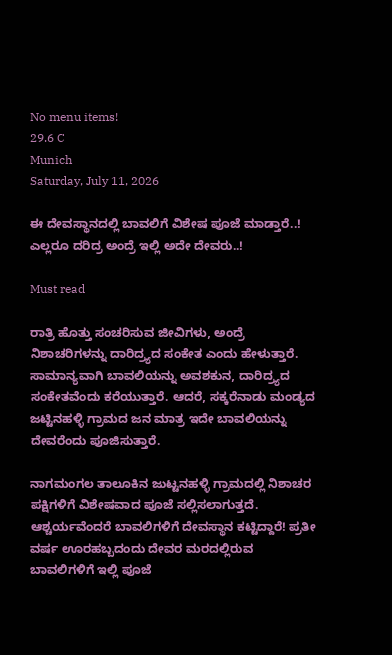No menu items!
29.6 C
Munich
Saturday, July 11, 2026

ಈ ದೇವಸ್ಥಾನದಲ್ಲಿ ಬಾವಲಿಗೆ ವಿಶೇಷ ಪೂಜೆ ಮಾಡ್ತಾರೆ..! ಎಲ್ಲರೂ ದರಿದ್ರ ಅಂದ್ರೆ ಇಲ್ಲಿ ಅದೇ ದೇವರು..!

Must read

ರಾತ್ರಿ ಹೊತ್ತು ಸಂಚರಿಸುವ ಜೀವಿಗಳು, ಅಂದ್ರೆ ನಿಶಾಚರಿಗಳನ್ನು ದಾರಿದ್ರ್ಯದ ಸಂಕೇತ ಎಂದು ಹೇಳುತ್ತಾರೆ. ಸಾಮಾನ್ಯವಾಗಿ ಬಾವಲಿಯನ್ನು ಅವಶಕುನ, ದಾರಿದ್ರ್ಯದ ಸಂಕೇತವೆಂದು ಕರೆಯುತ್ತಾರೆ. ಆದರೆ, ಸಕ್ಕರೆನಾಡು ಮಂಡ್ಯದ ಜಟ್ಟಿನಹಳ್ಳಿ ಗ್ರಾಮದ ಜನ ಮಾತ್ರ ಇದೇ ಬಾವಲಿಯನ್ನು ದೇವರೆಂದು ಪೂಜಿಸುತ್ತಾರೆ.

ನಾಗಮಂಗಲ ತಾಲೂಕಿನ ಜುಟ್ಟನಹಳ್ಳಿ ಗ್ರಾಮದಲ್ಲಿ ನಿಶಾಚರ ಪಕ್ಷಿಗಳಿಗೆ ವಿಶೇಷವಾದ ಪೂಜೆ ಸಲ್ಲಿಸಲಾಗುತ್ತದೆ. ಆಶ್ಚರ್ಯವೆಂದರೆ ಬಾವಲಿಗಳಿಗೆ ದೇವಸ್ಥಾನ ಕಟ್ಟಿದ್ದಾರೆ! ಪ್ರತೀ ವರ್ಷ ಊರಹಬ್ಬದಂದು ದೇವರ ಮರದಲ್ಲಿರುವ ಬಾವಲಿಗಳಿಗೆ ಇಲ್ಲಿ ಪೂಜೆ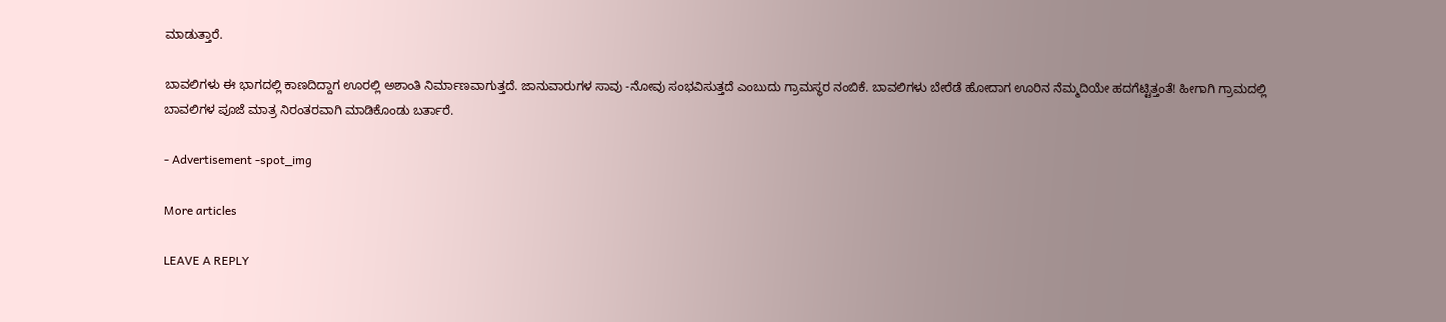ಮಾಡುತ್ತಾರೆ.

ಬಾವಲಿಗಳು ಈ ಭಾಗದಲ್ಲಿ ಕಾಣದಿದ್ದಾಗ ಊರಲ್ಲಿ ಅಶಾಂತಿ ನಿರ್ಮಾಣವಾಗುತ್ತದೆ. ಜಾನುವಾರುಗಳ ಸಾವು -ನೋವು ಸಂಭವಿಸುತ್ತದೆ ಎಂಬುದು ಗ್ರಾಮಸ್ಥರ ನಂಬಿಕೆ. ಬಾವಲಿಗಳು ಬೇರೆಡೆ ಹೋದಾಗ ಊರಿನ ನೆಮ್ಮದಿಯೇ ಹದಗೆಟ್ಟಿತ್ತಂತೆ! ಹೀಗಾಗಿ ಗ್ರಾಮದಲ್ಲಿ ಬಾವಲಿಗಳ ಪೂಜೆ ಮಾತ್ರ ನಿರಂತರವಾಗಿ ಮಾಡಿಕೊಂಡು ಬರ್ತಾರೆ.

- Advertisement -spot_img

More articles

LEAVE A REPLY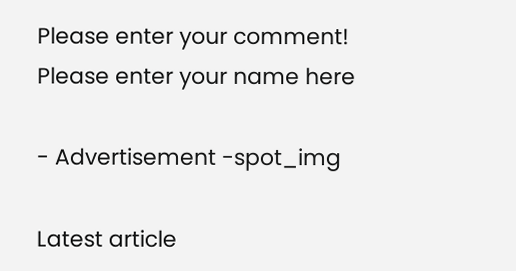Please enter your comment!
Please enter your name here

- Advertisement -spot_img

Latest article